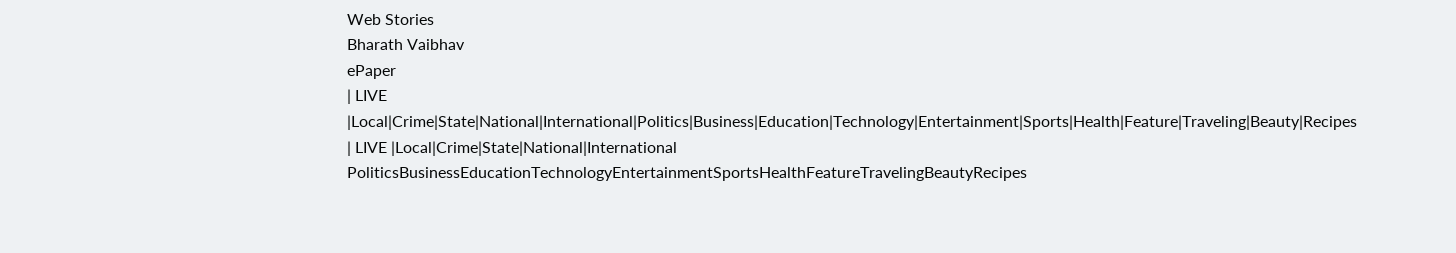Web Stories
Bharath Vaibhav
ePaper
| LIVE |Local|Crime|State|National|International|Politics|Business|Education|Technology|Entertainment|Sports|Health|Feature|Traveling|Beauty|Recipes
| LIVE |Local|Crime|State|National|International
PoliticsBusinessEducationTechnologyEntertainmentSportsHealthFeatureTravelingBeautyRecipes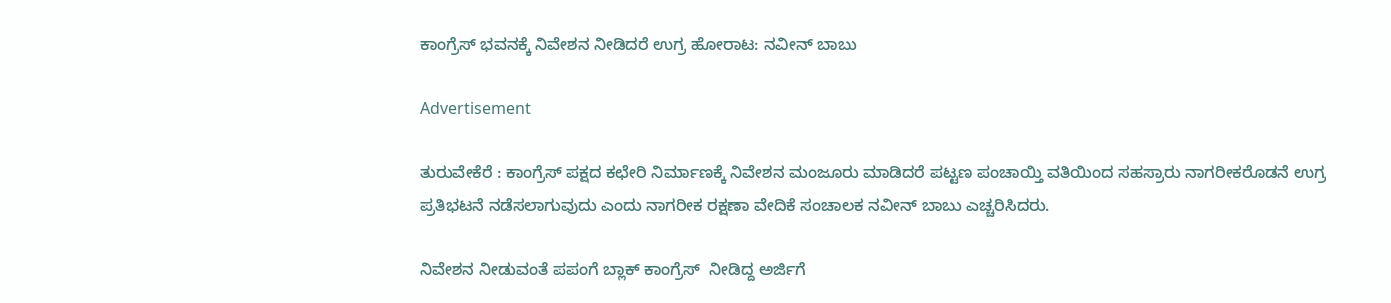ಕಾಂಗ್ರೆಸ್ ಭವನಕ್ಕೆ ನಿವೇಶನ ನೀಡಿದರೆ ಉಗ್ರ ಹೋರಾಟ: ನವೀನ್ ಬಾಬು

Advertisement

ತುರುವೇಕೆರೆ : ಕಾಂಗ್ರೆಸ್ ಪಕ್ಷದ ಕಛೇರಿ ನಿರ್ಮಾಣಕ್ಕೆ ನಿವೇಶನ ಮಂಜೂರು ಮಾಡಿದರೆ ಪಟ್ಟಣ ಪಂಚಾಯ್ತಿ ವತಿಯಿಂದ ಸಹಸ್ರಾರು ನಾಗರೀಕರೊಡನೆ ಉಗ್ರ ಪ್ರತಿಭಟನೆ ನಡೆಸಲಾಗುವುದು ಎಂದು ನಾಗರೀಕ ರಕ್ಷಣಾ ವೇದಿಕೆ ಸಂಚಾಲಕ ನವೀನ್ ಬಾಬು ಎಚ್ಚರಿಸಿದರು.

ನಿವೇಶನ ನೀಡುವಂತೆ ಪಪಂಗೆ ಬ್ಲಾಕ್ ಕಾಂಗ್ರೆಸ್  ನೀಡಿದ್ದ ಅರ್ಜಿಗೆ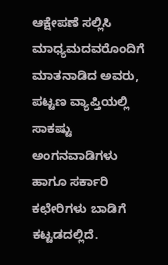ಆಕ್ಷೇಪಣೆ ಸಲ್ಲಿಸಿ ಮಾಧ್ಯಮದವರೊಂದಿಗೆ ಮಾತನಾಡಿದ ಅವರು, ಪಟ್ಟಣ ವ್ಯಾಪ್ತಿಯಲ್ಲಿ ಸಾಕಷ್ಟು ಅಂಗನವಾಡಿಗಳು ಹಾಗೂ ಸರ್ಕಾರಿ ಕಛೇರಿಗಳು ಬಾಡಿಗೆ ಕಟ್ಟಡದಲ್ಲಿದೆ.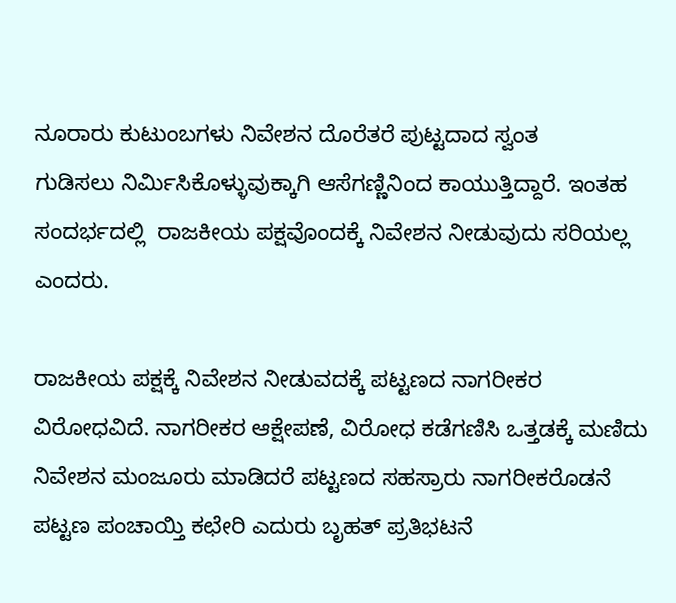ನೂರಾರು ಕುಟುಂಬಗಳು ನಿವೇಶನ ದೊರೆತರೆ ಪುಟ್ಟದಾದ ಸ್ವಂತ ಗುಡಿಸಲು ‌ನಿರ್ಮಿಸಿಕೊಳ್ಳುವುಕ್ಕಾಗಿ ಆಸೆಗಣ್ಣಿನಿಂದ ಕಾಯುತ್ತಿದ್ದಾರೆ. ಇಂತಹ ಸಂದರ್ಭದಲ್ಲಿ  ರಾಜಕೀಯ ಪಕ್ಷವೊಂದಕ್ಕೆ ನಿವೇಶನ‌ ನೀಡುವುದು ಸರಿಯಲ್ಲ ಎಂದರು.

ರಾಜಕೀಯ ಪಕ್ಷಕ್ಕೆ ನಿವೇಶನ‌ ನೀಡುವದಕ್ಕೆ ಪಟ್ಟಣದ ನಾಗರೀಕರ ವಿರೋಧವಿದೆ. ನಾಗರೀಕರ ಆಕ್ಷೇಪಣೆ, ವಿರೋಧ ಕಡೆಗಣಿಸಿ ಒತ್ತಡಕ್ಕೆ ಮಣಿದು ನಿವೇಶನ ಮಂಜೂರು ಮಾಡಿದರೆ ಪಟ್ಟಣದ ಸಹಸ್ರಾರು ನಾಗರೀಕರೊಡನೆ ಪಟ್ಟಣ ಪಂಚಾಯ್ತಿ ಕಛೇರಿ ಎದುರು ಬೃಹತ್ ಪ್ರತಿಭಟನೆ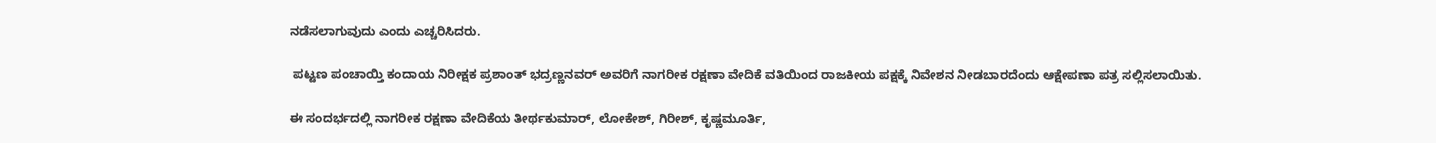ನಡೆಸಲಾಗುವುದು ಎಂದು ಎಚ್ಚರಿಸಿದರು.

 ಪಟ್ಟಣ ಪಂಚಾಯ್ತಿ ಕಂದಾಯ ನಿರೀಕ್ಷಕ ಪ್ರಶಾಂತ್ ಭದ್ರಣ್ಣನವರ್ ಅವರಿಗೆ ನಾಗರೀಕ ರಕ್ಷಣಾ ವೇದಿಕೆ ವತಿಯಿಂದ ರಾಜಕೀಯ ಪಕ್ಷಕ್ಕೆ ನಿವೇಶನ‌ ನೀಡಬಾರದೆಂದು ಆಕ್ಷೇಪಣಾ ಪತ್ರ ಸಲ್ಲಿಸಲಾಯಿತು.

ಈ ಸಂದರ್ಭದಲ್ಲಿ ನಾಗರೀಕ ರಕ್ಷಣಾ ವೇದಿಕೆಯ ತೀರ್ಥಕುಮಾರ್, ಲೋಕೇಶ್, ಗಿರೀಶ್, ಕೃಷ್ಣಮೂರ್ತಿ,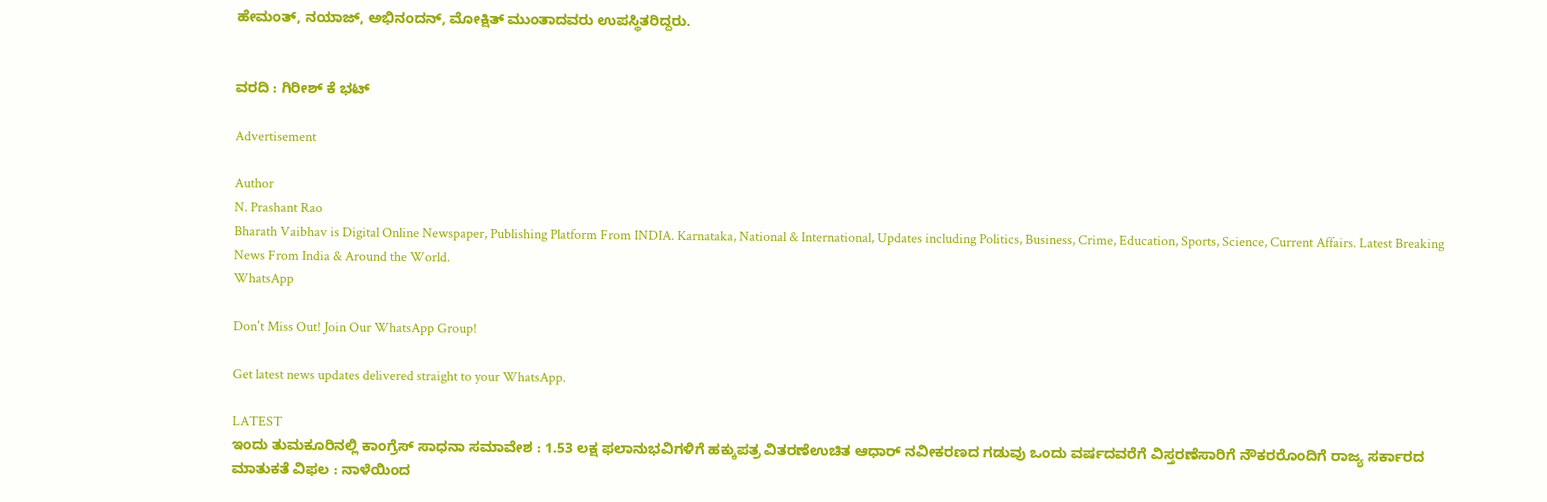ಹೇಮಂತ್, ನಯಾಜ್, ಅಭಿನಂದನ್, ಮೋಕ್ಷಿತ್ ಮುಂತಾದವರು ಉಪಸ್ಥಿತರಿದ್ದರು.


ವರದಿ : ಗಿರೀಶ್ ಕೆ ಭಟ್

Advertisement

Author
N. Prashant Rao
Bharath Vaibhav is Digital Online Newspaper, Publishing Platform From INDIA. Karnataka, National & International, Updates including Politics, Business, Crime, Education, Sports, Science, Current Affairs. Latest Breaking News From India & Around the World.
WhatsApp

Don't Miss Out! Join Our WhatsApp Group!

Get latest news updates delivered straight to your WhatsApp.

LATEST
ಇಂದು ತುಮಕೂರಿನಲ್ಲಿ ಕಾಂಗ್ರೆಸ್ ಸಾಧನಾ ಸಮಾವೇಶ : 1.53 ಲಕ್ಷ ಫಲಾನುಭವಿಗಳಿಗೆ ಹಕ್ಕುಪತ್ರ ವಿತರಣೆಉಚಿತ ಆಧಾರ್ ನವೀಕರಣದ ಗಡುವು ಒಂದು ವರ್ಷದವರೆಗೆ ವಿಸ್ತರಣೆಸಾರಿಗೆ ನೌಕರರೊಂದಿಗೆ ರಾಜ್ಯ ಸರ್ಕಾರದ ಮಾತುಕತೆ ವಿಫಲ : ನಾಳೆಯಿಂದ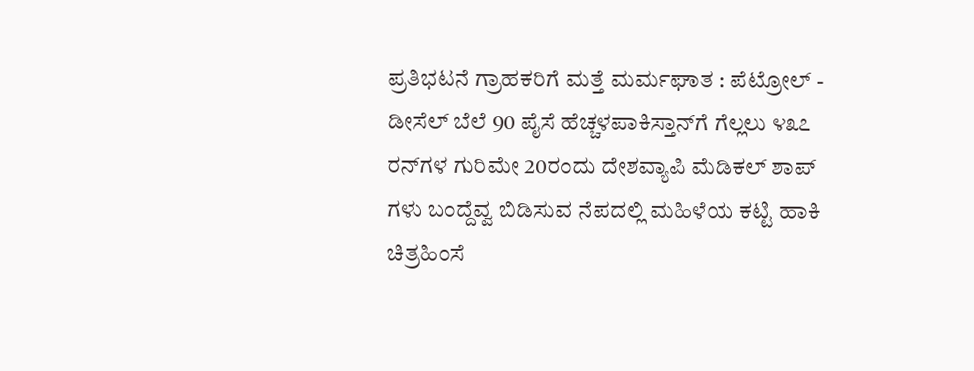ಪ್ರತಿಭಟನೆ ಗ್ರಾಹಕರಿಗೆ ಮತ್ತೆ ಮರ್ಮಘಾತ : ಪೆಟ್ರೋಲ್ - ಡೀಸೆಲ್ ಬೆಲೆ 90 ಪೈಸೆ ಹೆಚ್ಚಳಪಾಕಿಸ್ತಾನ್‌ಗೆ ಗೆಲ್ಲಲು ೪೩೭ ರನ್‌ಗಳ ಗುರಿಮೇ 20ರಂದು ದೇಶವ್ಯಾಪಿ ಮೆಡಿಕಲ್ ಶಾಪ್ ಗಳು ಬಂದ್ದೆವ್ವ ಬಿಡಿಸುವ ನೆಪದಲ್ಲಿ ಮಹಿಳೆಯ ಕಟ್ಟಿ ಹಾಕಿ ಚಿತ್ರಹಿಂಸೆ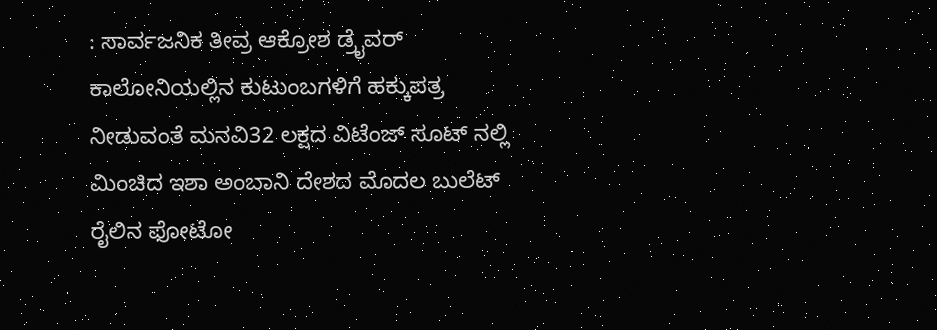: ಸಾರ್ವಜನಿಕ ತೀವ್ರ ಆಕ್ರೋಶ ಡ್ರೈವರ್ ಕಾಲೋನಿಯಲ್ಲಿನ ಕುಟುಂಬಗಳಿಗೆ ಹಕ್ಕುಪತ್ರ ನೀಡುವಂತೆ ಮನವಿ32 ಲಕ್ಷದ ವಿಟೆಂಜ್ ಸೂಟ್ ನಲ್ಲಿ ಮಿಂಚಿದ ಇಶಾ ಅಂಬಾನಿ ದೇಶದ ಮೊದಲ ಬುಲೆಟ್ ರೈಲಿನ ಫೋಟೋ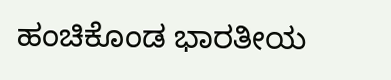ಹಂಚಿಕೊಂಡ ಭಾರತೀಯ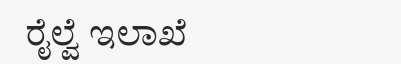ರೈಲ್ವೆ ಇಲಾಖೆ